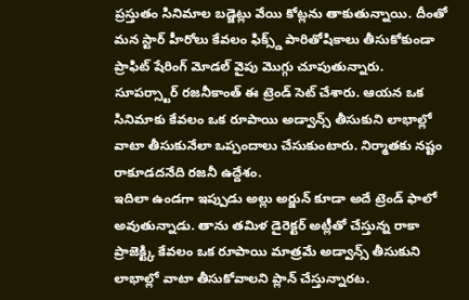ప్రస్తుతం సినిమాల బడ్జెట్లు వేయి కోట్లను తాకుతున్నాయి. దీంతో మన స్టార్ హీరోలు కేవలం ఫిక్స్డ్ పారితోషికాలు తీసుకోకుండా ప్రాఫిట్ షేరింగ్ మోడల్ వైపు మొగ్గు చూపుతున్నారు. సూపర్స్టార్ రజనీకాంత్ ఈ ట్రెండ్ సెట్ చేశారు. ఆయన ఒక సినిమాకు కేవలం ఒక రూపాయి అడ్వాన్స్ తీసుకుని లాభాల్లో వాటా తీసుకునేలా ఒప్పందాలు చేసుకుంటారు. నిర్మాతకు నష్టం రాకూడదనేది రజనీ ఉద్దేశం.
ఇదిలా ఉండగా ఇప్పుడు అల్లు అర్జున్ కూడా అదే ట్రెండ్ ఫాలో అవుతున్నాడు. తాను తమిళ డైరెక్టర్ అట్లీతో చేస్తున్న రాకా ప్రాజెక్ట్కి కేవలం ఒక రూపాయి మాత్రమే అడ్వాన్స్ తీసుకుని లాభాల్లో వాటా తీసుకోవాలని ప్లాన్ చేస్తున్నారట.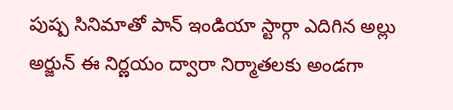పుష్ప సినిమాతో పాన్ ఇండియా స్టార్గా ఎదిగిన అల్లు అర్జున్ ఈ నిర్ణయం ద్వారా నిర్మాతలకు అండగా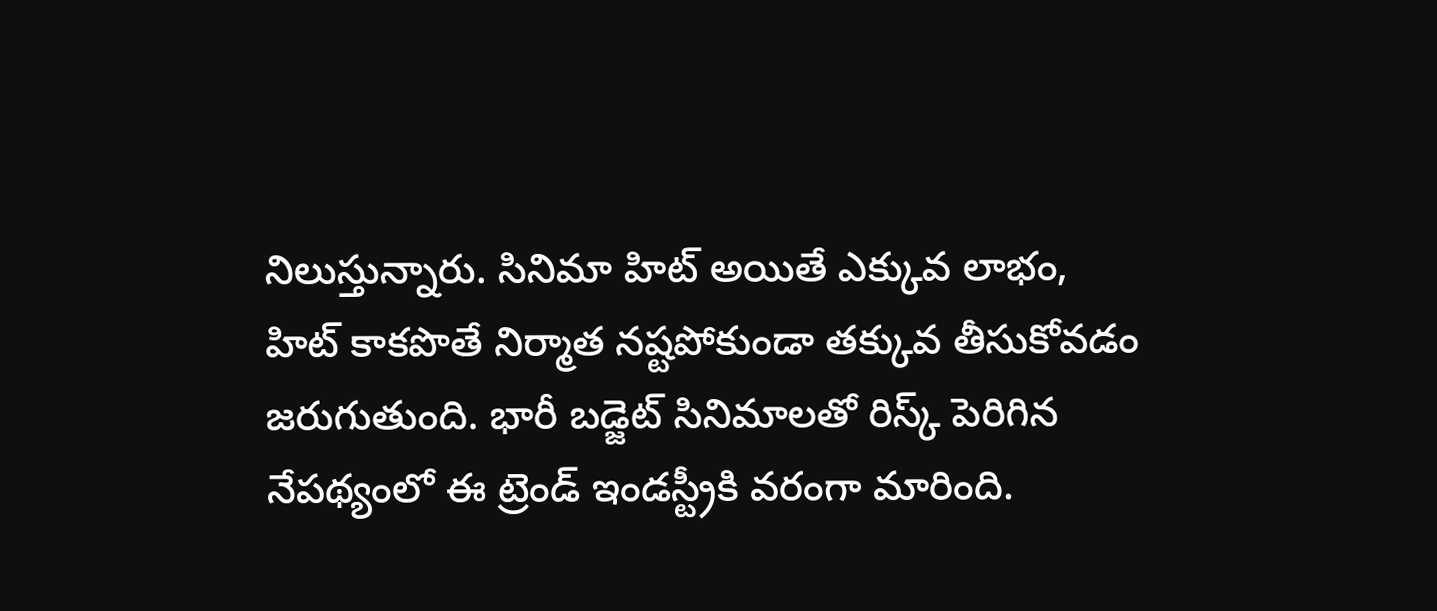నిలుస్తున్నారు. సినిమా హిట్ అయితే ఎక్కువ లాభం, హిట్ కాకపొతే నిర్మాత నష్టపోకుండా తక్కువ తీసుకోవడం జరుగుతుంది. భారీ బడ్జెట్ సినిమాలతో రిస్క్ పెరిగిన నేపథ్యంలో ఈ ట్రెండ్ ఇండస్ట్రీకి వరంగా మారింది.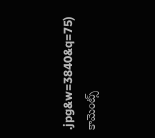.jpg&w=3840&q=75)
కామెంట్స్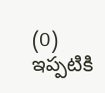(0)
ఇప్పటికి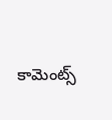కామెంట్స్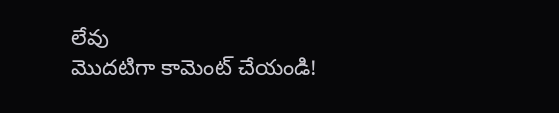లేవు
మొదటిగా కామెంట్ చేయండి!